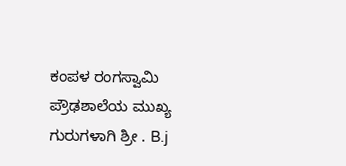ಕಂಪಳ ರಂಗಸ್ವಾಮಿ ಪ್ರೌಢಶಾಲೆಯ ಮುಖ್ಯ ಗುರುಗಳಾಗಿ ಶ್ರೀ . B.j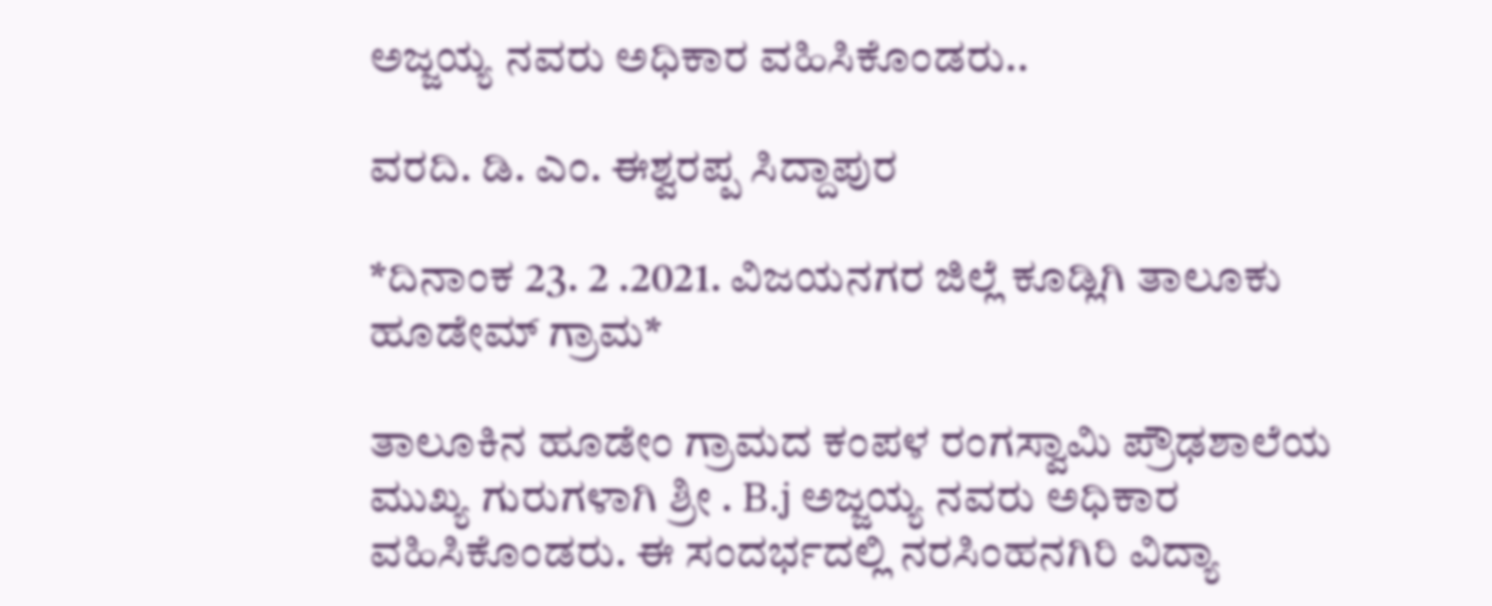ಅಜ್ಜಯ್ಯ ನವರು ಅಧಿಕಾರ ವಹಿಸಿಕೊಂಡರು..

ವರದಿ. ಡಿ. ಎಂ. ಈಶ್ವರಪ್ಪ ಸಿದ್ದಾಪುರ

*ದಿನಾಂಕ 23. 2 .2021. ವಿಜಯನಗರ ಜಿಲ್ಲೆ ಕೂಡ್ಲಿಗಿ ತಾಲೂಕು ಹೂಡೇಮ್ ಗ್ರಾಮ*

ತಾಲೂಕಿನ ಹೂಡೇಂ ಗ್ರಾಮದ ಕಂಪಳ ರಂಗಸ್ವಾಮಿ ಪ್ರೌಢಶಾಲೆಯ ಮುಖ್ಯ ಗುರುಗಳಾಗಿ ಶ್ರೀ . B.j ಅಜ್ಜಯ್ಯ ನವರು ಅಧಿಕಾರ ವಹಿಸಿಕೊಂಡರು. ಈ ಸಂದರ್ಭದಲ್ಲಿ ನರಸಿಂಹನಗಿರಿ ವಿದ್ಯಾ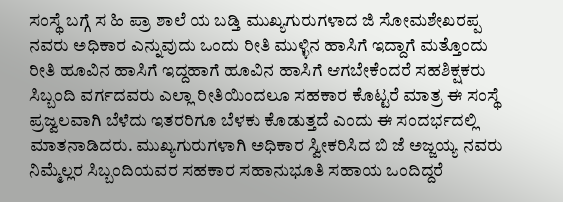ಸಂಸ್ಥೆ ಬಗ್ಗೆ ಸ ಹಿ ಪ್ರಾ ಶಾಲೆ ಯ ಬಡ್ತಿ ಮುಖ್ಯಗುರುಗಳಾದ ಜಿ ಸೋಮಶೇಖರಪ್ಪ ನವರು ಅಧಿಕಾರ ಎನ್ನುವುದು ಒಂದು ರೀತಿ ಮುಳ್ಳಿನ ಹಾಸಿಗೆ ಇದ್ದಾಗೆ ಮತ್ತೊಂದು ರೀತಿ ಹೂವಿನ ಹಾಸಿಗೆ ಇದ್ದಹಾಗೆ ಹೂವಿನ ಹಾಸಿಗೆ ಆಗಬೇಕೆಂದರೆ ಸಹಶಿಕ್ಷಕರು ಸಿಬ್ಬಂದಿ ವರ್ಗದವರು ಎಲ್ಲಾ ರೀತಿಯಿಂದಲೂ ಸಹಕಾರ ಕೊಟ್ಟರೆ ಮಾತ್ರ ಈ ಸಂಸ್ಥೆ ಪ್ರಜ್ವಲವಾಗಿ ಬೆಳೆದು ಇತರರಿಗೂ ಬೆಳಕು ಕೊಡುತ್ತದೆ ಎಂದು ಈ ಸಂದರ್ಭದಲ್ಲಿ ಮಾತನಾಡಿದರು. ಮುಖ್ಯಗುರುಗಳಾಗಿ ಅಧಿಕಾರ ಸ್ವೀಕರಿಸಿದ ಬಿ ಜೆ ಅಜ್ಜಯ್ಯ ನವರು ನಿಮ್ಮೆಲ್ಲರ ಸಿಬ್ಬಂದಿಯವರ ಸಹಕಾರ ಸಹಾನುಭೂತಿ ಸಹಾಯ ಒಂದಿದ್ದರೆ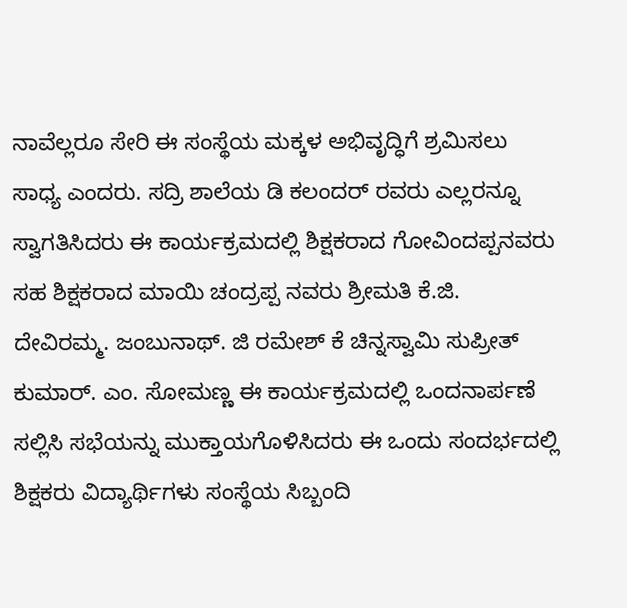ನಾವೆಲ್ಲರೂ ಸೇರಿ ಈ ಸಂಸ್ಥೆಯ ಮಕ್ಕಳ ಅಭಿವೃದ್ಧಿಗೆ ಶ್ರಮಿಸಲು ಸಾಧ್ಯ ಎಂದರು. ಸದ್ರಿ ಶಾಲೆಯ ಡಿ ಕಲಂದರ್ ರವರು ಎಲ್ಲರನ್ನೂ ಸ್ವಾಗತಿಸಿದರು ಈ ಕಾರ್ಯಕ್ರಮದಲ್ಲಿ ಶಿಕ್ಷಕರಾದ ಗೋವಿಂದಪ್ಪನವರು ಸಹ ಶಿಕ್ಷಕರಾದ ಮಾಯಿ ಚಂದ್ರಪ್ಪ ನವರು ಶ್ರೀಮತಿ ಕೆ.ಜಿ. ದೇವಿರಮ್ಮ. ಜಂಬುನಾಥ್. ಜಿ ರಮೇಶ್ ಕೆ ಚಿನ್ನಸ್ವಾಮಿ ಸುಪ್ರೀತ್ ಕುಮಾರ್. ಎಂ. ಸೋಮಣ್ಣ ಈ ಕಾರ್ಯಕ್ರಮದಲ್ಲಿ ಒಂದನಾರ್ಪಣೆ ಸಲ್ಲಿಸಿ ಸಭೆಯನ್ನು ಮುಕ್ತಾಯಗೊಳಿಸಿದರು ಈ ಒಂದು ಸಂದರ್ಭದಲ್ಲಿ ಶಿಕ್ಷಕರು ವಿದ್ಯಾರ್ಥಿಗಳು ಸಂಸ್ಥೆಯ ಸಿಬ್ಬಂದಿ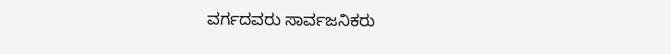ವರ್ಗದವರು ಸಾರ್ವಜನಿಕರು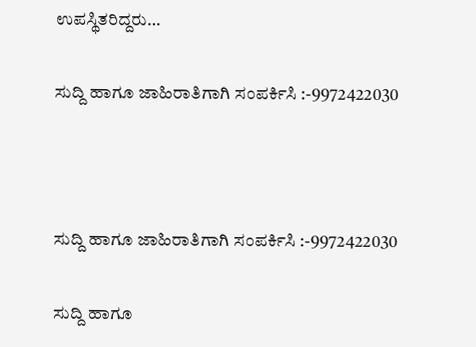ಉಪಸ್ಥಿತರಿದ್ದರು…

ಸುದ್ದಿ ಹಾಗೂ ಜಾಹಿರಾತಿಗಾಗಿ ಸಂಪರ್ಕಿಸಿ :-9972422030



ಸುದ್ದಿ ಹಾಗೂ ಜಾಹಿರಾತಿಗಾಗಿ ಸಂಪರ್ಕಿಸಿ :-9972422030

ಸುದ್ದಿ ಹಾಗೂ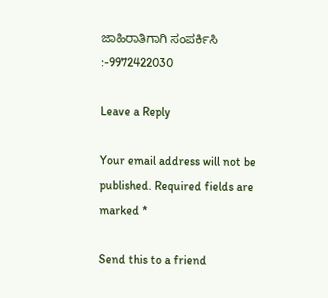ಜಾಹಿರಾತಿಗಾಗಿ ಸಂಪರ್ಕಿಸಿ :-9972422030

Leave a Reply

Your email address will not be published. Required fields are marked *

Send this to a friend